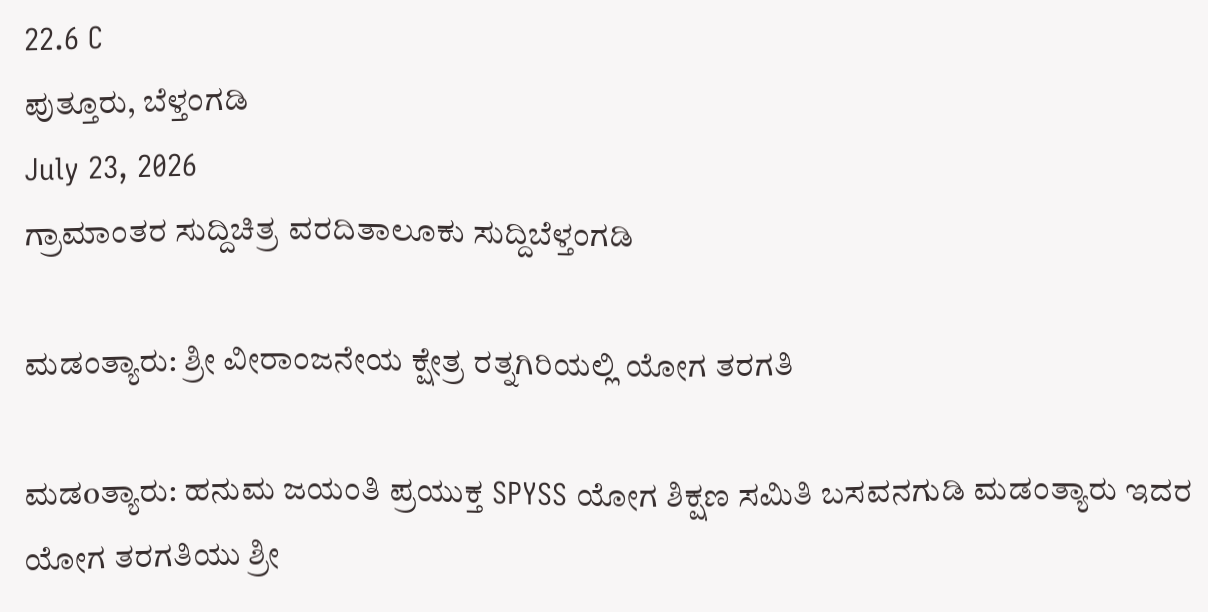22.6 C
ಪುತ್ತೂರು, ಬೆಳ್ತಂಗಡಿ
July 23, 2026
ಗ್ರಾಮಾಂತರ ಸುದ್ದಿಚಿತ್ರ ವರದಿತಾಲೂಕು ಸುದ್ದಿಬೆಳ್ತಂಗಡಿ

ಮಡಂತ್ಯಾರು: ಶ್ರೀ ವೀರಾಂಜನೇಯ ಕ್ಷೇತ್ರ ರತ್ನಗಿರಿಯಲ್ಲಿ ಯೋಗ ತರಗತಿ

ಮಡoತ್ಯಾರು: ಹನುಮ ಜಯಂತಿ ಪ್ರಯುಕ್ತ SPYSS ಯೋಗ ಶಿಕ್ಷಣ ಸಮಿತಿ ಬಸವನಗುಡಿ ಮಡಂತ್ಯಾರು ಇದರ ಯೋಗ ತರಗತಿಯು ಶ್ರೀ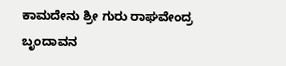ಕಾಮದೇನು ಶ್ರೀ ಗುರು ರಾಘವೇಂದ್ರ ಬೃಂದಾವನ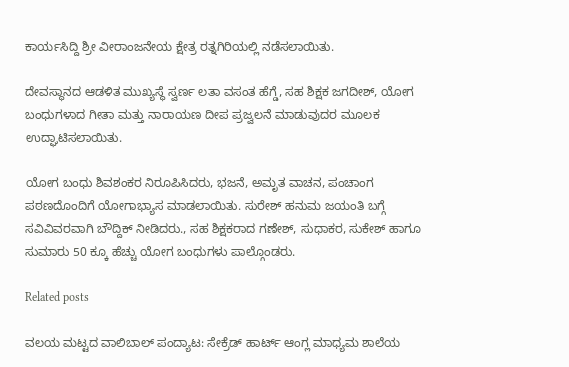ಕಾರ್ಯಸಿದ್ದಿ ಶ್ರೀ ವೀರಾಂಜನೇಯ ಕ್ಷೇತ್ರ ರತ್ನಗಿರಿಯಲ್ಲಿ ನಡೆಸಲಾಯಿತು.

ದೇವಸ್ಥಾನದ ಆಡಳಿತ ಮುಖ್ಯಸ್ಥೆ ಸ್ವರ್ಣ ಲತಾ ವಸಂತ ಹೆಗ್ಡೆ, ಸಹ ಶಿಕ್ಷಕ ಜಗದೀಶ್, ಯೋಗ ಬಂಧುಗಳಾದ ಗೀತಾ ಮತ್ತು ನಾರಾಯಣ ದೀಪ ಪ್ರಜ್ವಲನೆ ಮಾಡುವುದರ ಮೂಲಕ ಉದ್ಘಾಟಿಸಲಾಯಿತು.

ಯೋಗ ಬಂಧು ಶಿವಶಂಕರ ನಿರೂಪಿಸಿದರು, ಭಜನೆ, ಅಮೃತ ವಾಚನ, ಪಂಚಾಂಗ ಪಠಣದೊಂದಿಗೆ ಯೋಗಾಭ್ಯಾಸ ಮಾಡಲಾಯಿತು. ಸುರೇಶ್ ಹನುಮ ಜಯಂತಿ ಬಗ್ಗೆ ಸವಿವಿವರವಾಗಿ ಬೌದ್ದಿಕ್ ನೀಡಿದರು., ಸಹ ಶಿಕ್ಷಕರಾದ ಗಣೇಶ್, ಸುಧಾಕರ, ಸುಕೇಶ್ ಹಾಗೂ ಸುಮಾರು 50 ಕ್ಕೂ ಹೆಚ್ಚು ಯೋಗ ಬಂಧುಗಳು ಪಾಲ್ಗೊಂಡರು.

Related posts

ವಲಯ ಮಟ್ಟದ ವಾಲಿಬಾಲ್ ಪಂದ್ಯಾಟ: ಸೇಕ್ರೆಡ್ ಹಾರ್ಟ್ ಆಂಗ್ಲ ಮಾಧ್ಯಮ ಶಾಲೆಯ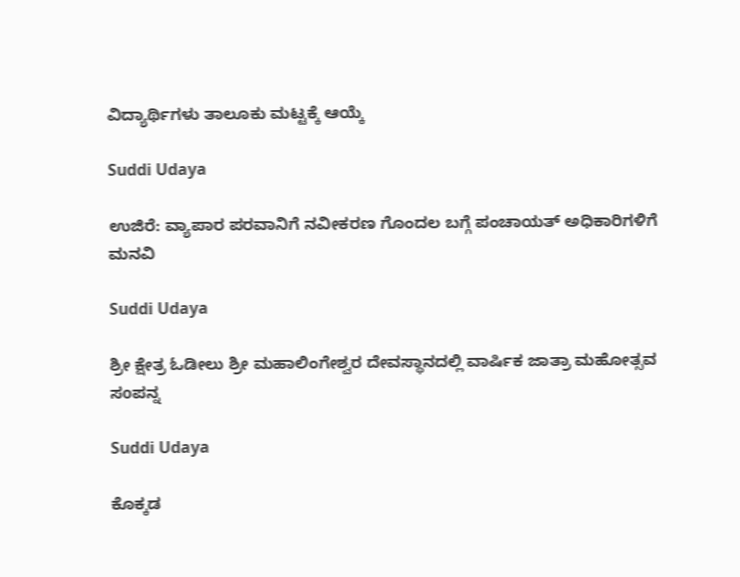ವಿದ್ಯಾರ್ಥಿಗಳು ತಾಲೂಕು ಮಟ್ಟಕ್ಕೆ ಆಯ್ಕೆ

Suddi Udaya

ಉಜಿರೆ: ವ್ಯಾಪಾರ ಪರವಾನಿಗೆ ನವೀಕರಣ ಗೊಂದಲ ಬಗ್ಗೆ ಪಂಚಾಯತ್ ಅಧಿಕಾರಿಗಳಿಗೆ ಮನವಿ

Suddi Udaya

ಶ್ರೀ ಕ್ಷೇತ್ರ ಓಡೀಲು ಶ್ರೀ ಮಹಾಲಿಂಗೇಶ್ವರ ದೇವಸ್ಥಾನದಲ್ಲಿ ವಾರ್ಷಿಕ ಜಾತ್ರಾ ಮಹೋತ್ಸವ ಸoಪನ್ನ

Suddi Udaya

ಕೊಕ್ಕಡ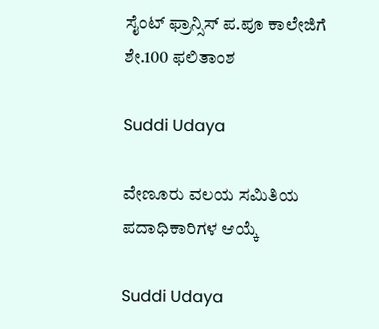ಸೈಂಟ್ ಫ್ರಾನ್ಸಿಸ್ ಪ.ಪೂ ಕಾಲೇಜಿಗೆ ಶೇ.100 ಫಲಿತಾಂಶ

Suddi Udaya

ವೇಣೂರು ವಲಯ ಸಮಿತಿಯ ಪದಾಧಿಕಾರಿಗಳ ಆಯ್ಕೆ

Suddi Udaya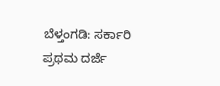ಬೆಳ್ತಂಗಡಿ: ಸರ್ಕಾರಿ ಪ್ರಥಮ ದರ್ಜೆ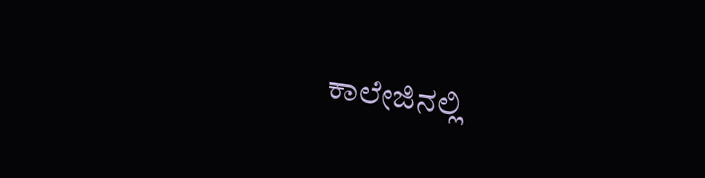ಕಾಲೇಜಿನಲ್ಲಿ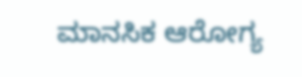ಮಾನಸಿಕ ಆರೋಗ್ಯ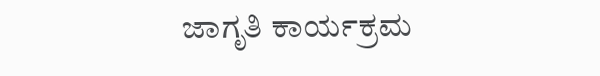ಜಾಗೃತಿ ಕಾರ್ಯಕ್ರಮ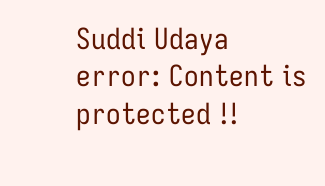Suddi Udaya
error: Content is protected !!